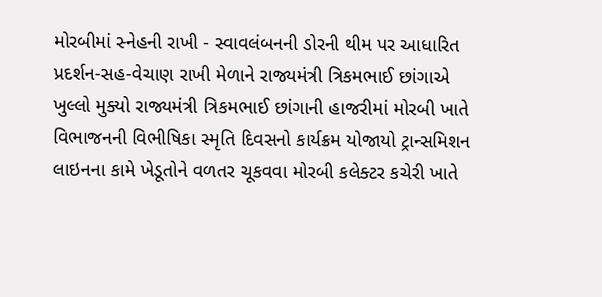મોરબીમાં સ્નેહની રાખી - સ્વાવલંબનની ડોરની થીમ પર આધારિત પ્રદર્શન-સહ-વેચાણ રાખી મેળાને રાજ્યમંત્રી ત્રિકમભાઈ છાંગાએ ખુલ્લો મુક્યો રાજ્યમંત્રી ત્રિકમભાઈ છાંગાની હાજરીમાં મોરબી ખાતે વિભાજનની વિભીષિકા સ્મૃતિ દિવસનો કાર્યક્રમ યોજાયો ટ્રાન્સમિશન લાઇનના કામે ખેડૂતોને વળતર ચૂકવવા મોરબી કલેક્ટર કચેરી ખાતે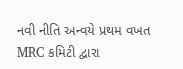નવી નીતિ અન્વયે પ્રથમ વખત MRC કમિટી દ્વારા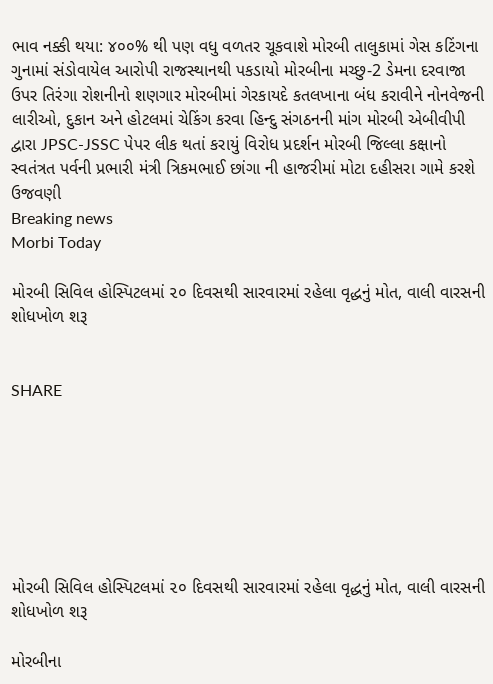ભાવ નક્કી થયા: ૪૦૦% થી પણ વધુ વળતર ચૂકવાશે મોરબી તાલુકામાં ગેસ કટિંગના ગુનામાં સંડોવાયેલ આરોપી રાજસ્થાનથી પકડાયો મોરબીના મચ્છુ-2 ડેમના દરવાજા ઉપર તિરંગા રોશનીનો શણગાર મોરબીમાં ગેરકાયદે કતલખાના બંધ કરાવીને નોનવેજની લારીઓ, દુકાન અને હોટલમાં ચેકિંગ કરવા હિન્દુ સંગઠનની માંગ મોરબી એબીવીપી દ્વારા JPSC-JSSC પેપર લીક થતાં કરાયું વિરોધ પ્રદર્શન મોરબી જિલ્લા કક્ષાનો સ્વતંત્રત પર્વની પ્રભારી મંત્રી ત્રિકમભાઈ છાંગા ની હાજરીમાં મોટા દહીસરા ગામે કરશે ઉજવણી
Breaking news
Morbi Today

મોરબી સિવિલ હોસ્પિટલમાં ૨૦ દિવસથી સારવારમાં રહેલા વૃદ્ધનું મોત, વાલી વારસની શોધખોળ શરૂ


SHARE







મોરબી સિવિલ હોસ્પિટલમાં ૨૦ દિવસથી સારવારમાં રહેલા વૃદ્ધનું મોત, વાલી વારસની શોધખોળ શરૂ

મોરબીના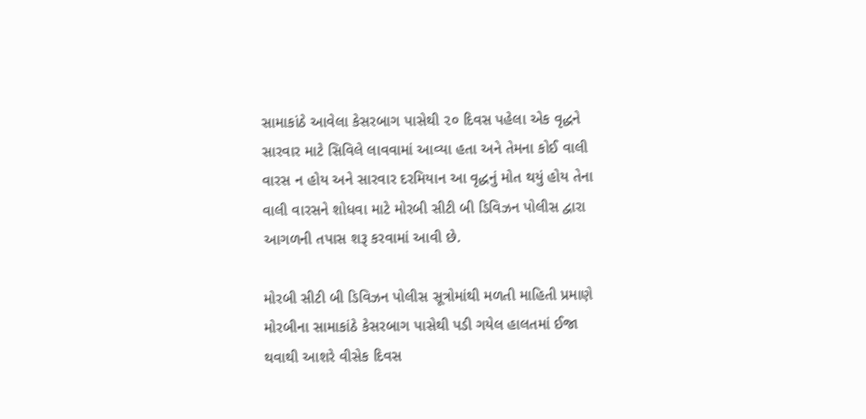સામાકાંઠે આવેલા કેસરબાગ પાસેથી ૨૦ દિવસ પહેલા એક વૃદ્ધને સારવાર માટે સિવિલે લાવવામાં આવ્યા હતા અને તેમના કોઈ વાલી વારસ ન હોય અને સારવાર દરમિયાન આ વૃદ્ધનું મોત થયું હોય તેના વાલી વારસને શોધવા માટે મોરબી સીટી બી ડિવિઝન પોલીસ દ્વારા આગળની તપાસ શરૂ કરવામાં આવી છે.

મોરબી સીટી બી ડિવિઝન પોલીસ સૂત્રોમાંથી મળતી માહિતી પ્રમાણે મોરબીના સામાકાંઠે કેસરબાગ પાસેથી પડી ગયેલ હાલતમાં ઈજા થવાથી આશરે વીસેક દિવસ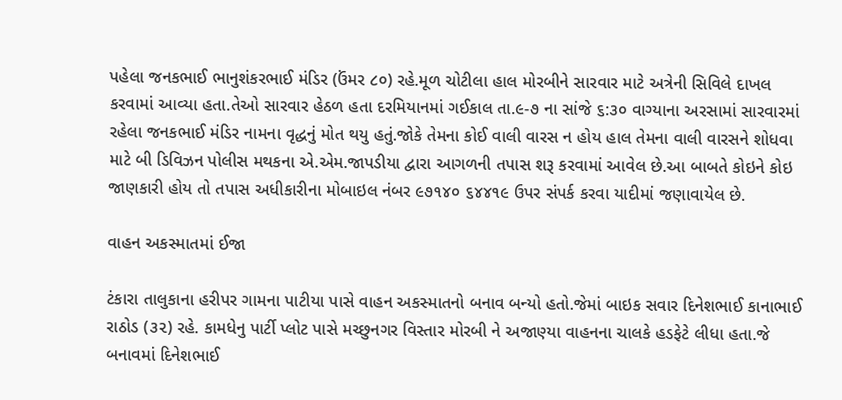પહેલા જનકભાઈ ભાનુશંકરભાઈ મંડિર (ઉંમર ૮૦) રહે.મૂળ ચોટીલા હાલ મોરબીને સારવાર માટે અત્રેની સિવિલે દાખલ કરવામાં આવ્યા હતા.તેઓ સારવાર હેઠળ હતા દરમિયાનમાં ગઈકાલ તા.૯-૭ ના સાંજે ૬:૩૦ વાગ્યાના અરસામાં સારવારમાં રહેલા જનકભાઈ મંડિર નામના વૃદ્ધનું મોત થયુ હતું.જોકે તેમના કોઈ વાલી વારસ ન હોય હાલ તેમના વાલી વારસને શોધવા માટે બી ડિવિઝન પોલીસ મથકના એ.એમ.જાપડીયા દ્વારા આગળની તપાસ શરૂ કરવામાં આવેલ છે.આ બાબતે કોઇને કોઇ જાણકારી હોય તો તપાસ અધીકારીના મોબાઇલ નંબર ૯૭૧૪૦ ૬૪૪૧૯ ઉપર સંપર્ક કરવા યાદીમાં જણાવાયેલ છે.

વાહન અકસ્માતમાં ઈજા

ટંકારા તાલુકાના હરીપર ગામના પાટીયા પાસે વાહન અકસ્માતનો બનાવ બન્યો હતો.જેમાં બાઇક સવાર દિનેશભાઈ કાનાભાઈ રાઠોડ (૩૨) રહે. કામધેનુ પાર્ટી પ્લોટ પાસે મચ્છુનગર વિસ્તાર મોરબી ને અજાણ્યા વાહનના ચાલકે હડફેટે લીધા હતા.જે બનાવમાં દિનેશભાઈ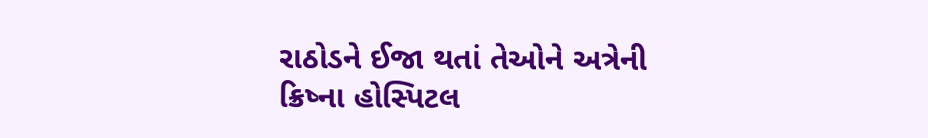રાઠોડને ઈજા થતાં તેઓને અત્રેની ક્રિષ્ના હોસ્પિટલ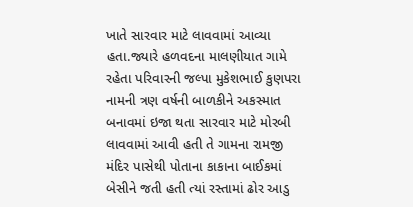ખાતે સારવાર માટે લાવવામાં આવ્યા હતા.જ્યારે હળવદના માલણીયાત ગામે રહેતા પરિવારની જલ્પા મુકેશભાઈ કુણપરા નામની ત્રણ વર્ષની બાળકીને અકસ્માત બનાવમાં ઇજા થતા સારવાર માટે મોરબી લાવવામાં આવી હતી તે ગામના રામજી મંદિર પાસેથી પોતાના કાકાના બાઈકમાં બેસીને જતી હતી ત્યાં રસ્તામાં ઢોર આડુ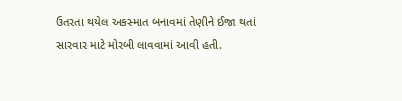ઉતરતા થયેલ અકસ્માત બનાવમાં તેણીને ઈજા થતાં સારવાર માટે મોરબી લાવવામાં આવી હતી.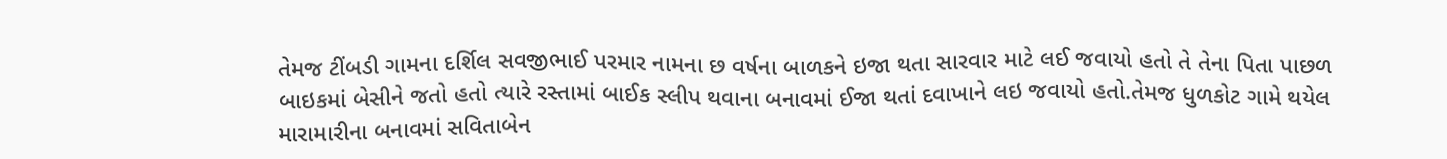તેમજ ટીંબડી ગામના દર્શિલ સવજીભાઈ પરમાર નામના છ વર્ષના બાળકને ઇજા થતા સારવાર માટે લઈ જવાયો હતો તે તેના પિતા પાછળ બાઇકમાં બેસીને જતો હતો ત્યારે રસ્તામાં બાઈક સ્લીપ થવાના બનાવમાં ઈજા થતાં દવાખાને લઇ જવાયો હતો.તેમજ ધુળકોટ ગામે થયેલ મારામારીના બનાવમાં સવિતાબેન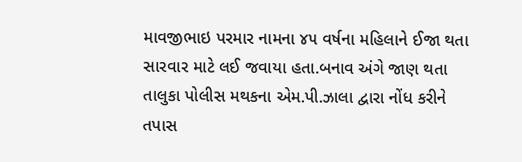માવજીભાઇ પરમાર નામના ૪૫ વર્ષના મહિલાને ઈજા થતા સારવાર માટે લઈ જવાયા હતા.બનાવ અંગે જાણ થતા તાલુકા પોલીસ મથકના એમ.પી.ઝાલા દ્વારા નોંધ કરીને તપાસ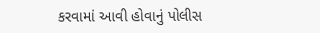કરવામાં આવી હોવાનું પોલીસ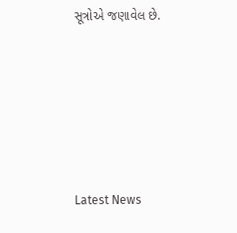સૂત્રોએ જણાવેલ છે.






Latest News